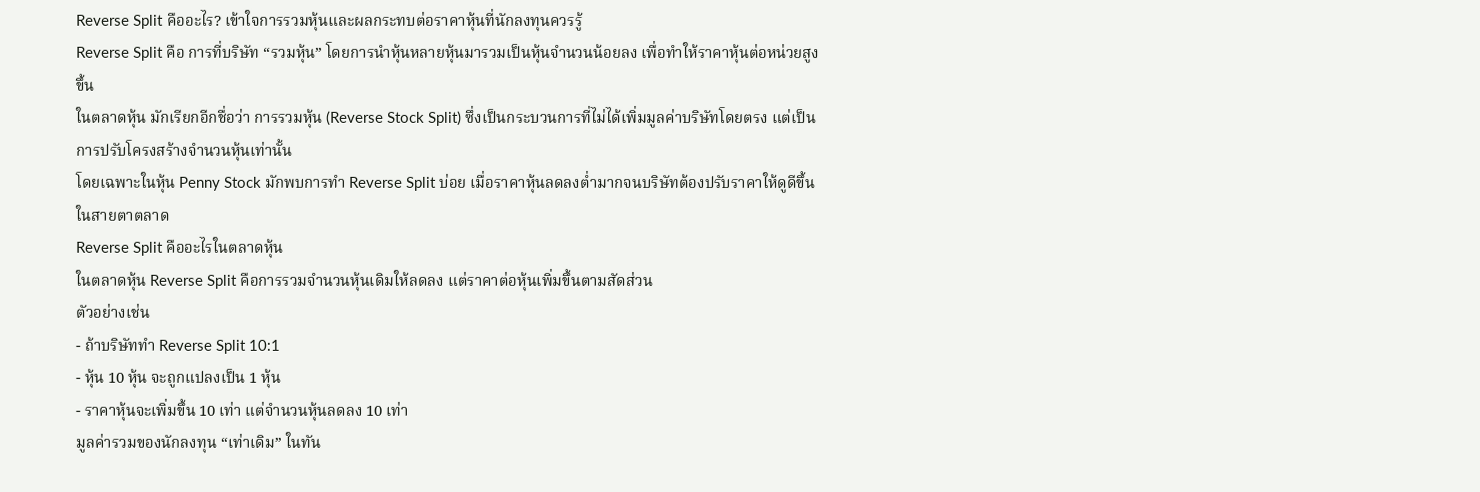Reverse Split คืออะไร? เข้าใจการรวมหุ้นและผลกระทบต่อราคาหุ้นที่นักลงทุนควรรู้
Reverse Split คือ การที่บริษัท “รวมหุ้น” โดยการนำหุ้นหลายหุ้นมารวมเป็นหุ้นจำนวนน้อยลง เพื่อทำให้ราคาหุ้นต่อหน่วยสูงขึ้น
ในตลาดหุ้น มักเรียกอีกชื่อว่า การรวมหุ้น (Reverse Stock Split) ซึ่งเป็นกระบวนการที่ไม่ได้เพิ่มมูลค่าบริษัทโดยตรง แต่เป็นการปรับโครงสร้างจำนวนหุ้นเท่านั้น
โดยเฉพาะในหุ้น Penny Stock มักพบการทำ Reverse Split บ่อย เมื่อราคาหุ้นลดลงต่ำมากจนบริษัทต้องปรับราคาให้ดูดีขึ้นในสายตาตลาด
Reverse Split คืออะไรในตลาดหุ้น
ในตลาดหุ้น Reverse Split คือการรวมจำนวนหุ้นเดิมให้ลดลง แต่ราคาต่อหุ้นเพิ่มขึ้นตามสัดส่วน
ตัวอย่างเช่น
- ถ้าบริษัททำ Reverse Split 10:1
- หุ้น 10 หุ้น จะถูกแปลงเป็น 1 หุ้น
- ราคาหุ้นจะเพิ่มขึ้น 10 เท่า แต่จำนวนหุ้นลดลง 10 เท่า
มูลค่ารวมของนักลงทุน “เท่าเดิม” ในทัน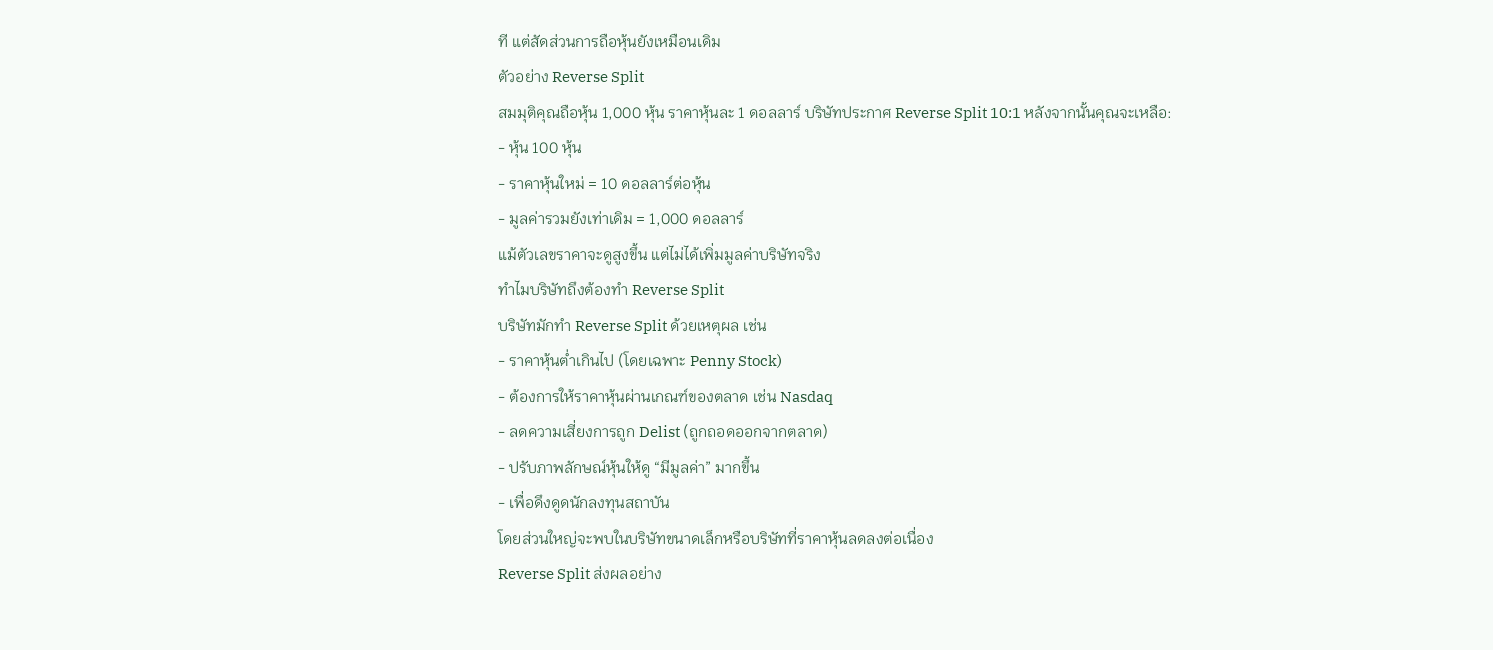ที แต่สัดส่วนการถือหุ้นยังเหมือนเดิม
ตัวอย่าง Reverse Split
สมมุติคุณถือหุ้น 1,000 หุ้น ราคาหุ้นละ 1 ดอลลาร์ บริษัทประกาศ Reverse Split 10:1 หลังจากนั้นคุณจะเหลือ:
- หุ้น 100 หุ้น
- ราคาหุ้นใหม่ = 10 ดอลลาร์ต่อหุ้น
- มูลค่ารวมยังเท่าเดิม = 1,000 ดอลลาร์
แม้ตัวเลขราคาจะดูสูงขึ้น แต่ไม่ได้เพิ่มมูลค่าบริษัทจริง
ทำไมบริษัทถึงต้องทำ Reverse Split
บริษัทมักทำ Reverse Split ด้วยเหตุผล เช่น
- ราคาหุ้นต่ำเกินไป (โดยเฉพาะ Penny Stock)
- ต้องการให้ราคาหุ้นผ่านเกณฑ์ของตลาด เช่น Nasdaq
- ลดความเสี่ยงการถูก Delist (ถูกถอดออกจากตลาด)
- ปรับภาพลักษณ์หุ้นให้ดู “มีมูลค่า” มากขึ้น
- เพื่อดึงดูดนักลงทุนสถาบัน
โดยส่วนใหญ่จะพบในบริษัทขนาดเล็กหรือบริษัทที่ราคาหุ้นลดลงต่อเนื่อง
Reverse Split ส่งผลอย่าง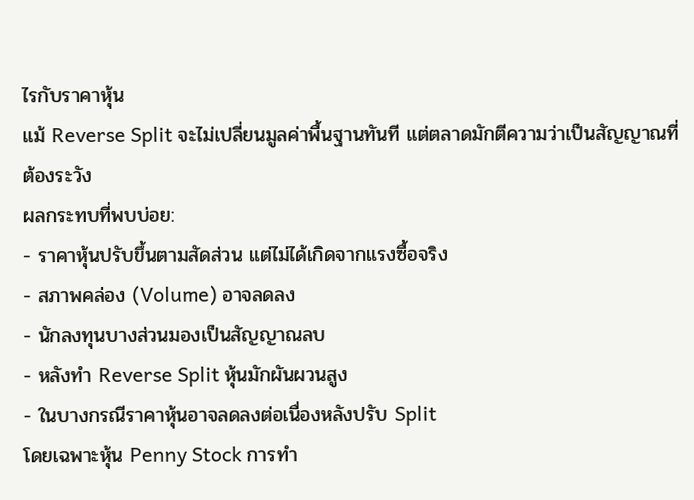ไรกับราคาหุ้น
แม้ Reverse Split จะไม่เปลี่ยนมูลค่าพื้นฐานทันที แต่ตลาดมักตีความว่าเป็นสัญญาณที่ต้องระวัง
ผลกระทบที่พบบ่อย:
- ราคาหุ้นปรับขึ้นตามสัดส่วน แต่ไม่ได้เกิดจากแรงซื้อจริง
- สภาพคล่อง (Volume) อาจลดลง
- นักลงทุนบางส่วนมองเป็นสัญญาณลบ
- หลังทำ Reverse Split หุ้นมักผันผวนสูง
- ในบางกรณีราคาหุ้นอาจลดลงต่อเนื่องหลังปรับ Split
โดยเฉพาะหุ้น Penny Stock การทำ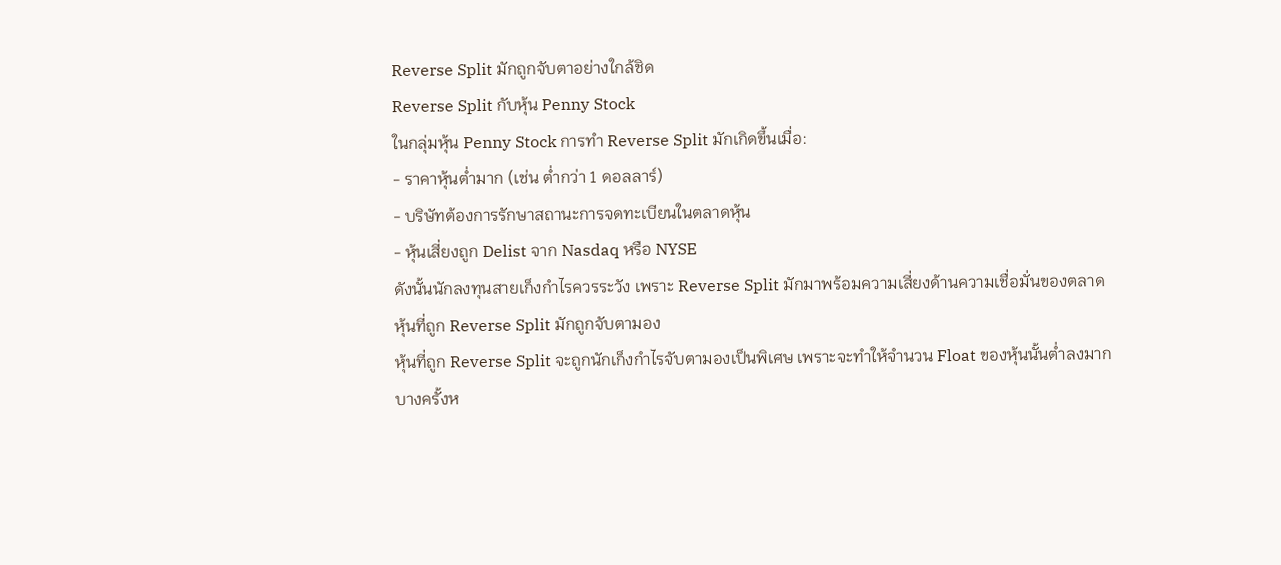Reverse Split มักถูกจับตาอย่างใกล้ชิด
Reverse Split กับหุ้น Penny Stock
ในกลุ่มหุ้น Penny Stock การทำ Reverse Split มักเกิดขึ้นเมื่อ:
- ราคาหุ้นต่ำมาก (เช่น ต่ำกว่า 1 ดอลลาร์)
- บริษัทต้องการรักษาสถานะการจดทะเบียนในตลาดหุ้น
- หุ้นเสี่ยงถูก Delist จาก Nasdaq หรือ NYSE
ดังนั้นนักลงทุนสายเก็งกำไรควรระวัง เพราะ Reverse Split มักมาพร้อมความเสี่ยงด้านความเชื่อมั่นของตลาด
หุ้นที่ถูก Reverse Split มักถูกจับตามอง
หุ้นที่ถูก Reverse Split จะถูกนักเก็งกำไรจับตามองเป็นพิเศษ เพราะจะทำให้จำนวน Float ของหุ้นนั้นต่ำลงมาก
บางครั้งห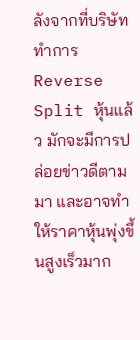ลังจากที่บริษัททำการ Reverse Split หุ้นแล้ว มักจะมีการปล่อยข่าวดีตามมา และอาจทำให้ราคาหุ้นพุ่งขึ้นสูงเร็วมาก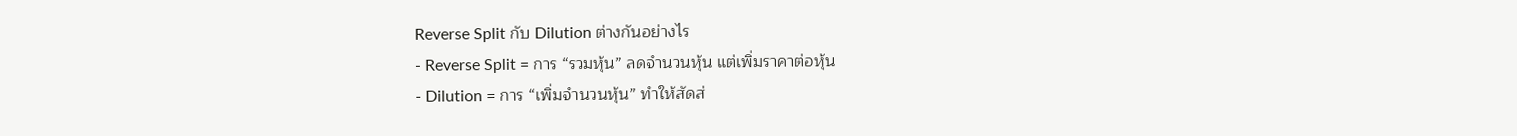Reverse Split กับ Dilution ต่างกันอย่างไร
- Reverse Split = การ “รวมหุ้น” ลดจำนวนหุ้น แต่เพิ่มราคาต่อหุ้น
- Dilution = การ “เพิ่มจำนวนหุ้น” ทำให้สัดส่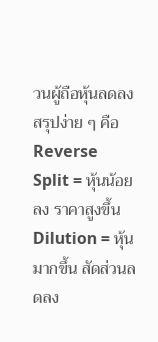วนผู้ถือหุ้นลดลง
สรุปง่าย ๆ คือ
Reverse Split = หุ้นน้อยลง ราคาสูงขึ้น
Dilution = หุ้นมากขึ้น สัดส่วนลดลง